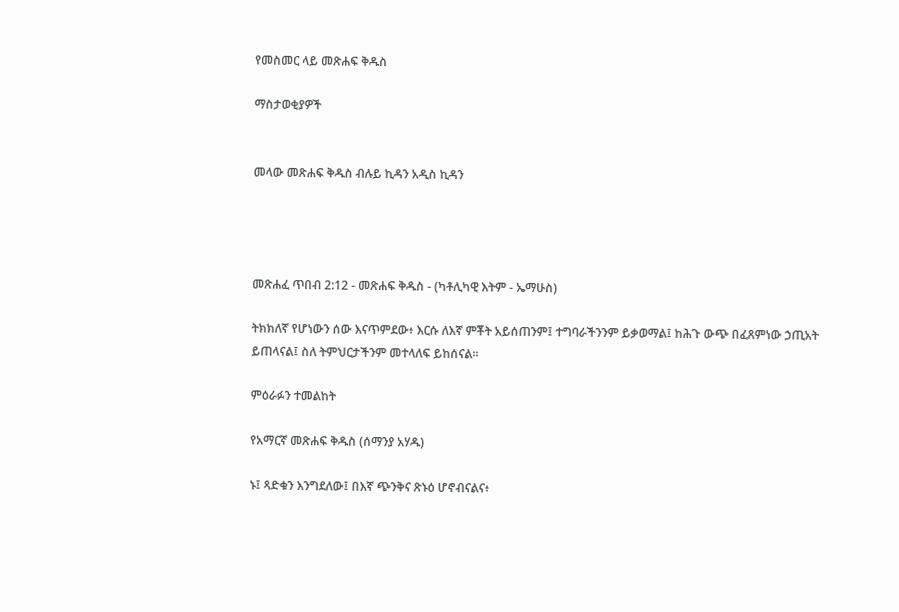የመስመር ላይ መጽሐፍ ቅዱስ

ማስታወቂያዎች


መላው መጽሐፍ ቅዱስ ብሉይ ኪዳን አዲስ ኪዳን




መጽሐፈ ጥበብ 2:12 - መጽሐፍ ቅዱስ - (ካቶሊካዊ እትም - ኤማሁስ)

ትክክለኛ የሆነውን ሰው እናጥምደው፥ እርሱ ለእኛ ምቾት አይሰጠንም፤ ተግባራችንንም ይቃወማል፤ ከሕጉ ውጭ በፈጸምነው ኃጢአት ይጠላናል፤ ስለ ትምህርታችንም መተላለፍ ይከሰናል።

ምዕራፉን ተመልከት

የአማርኛ መጽሐፍ ቅዱስ (ሰማንያ አሃዱ)

ኑ፤ ጻድቁን እንግደለው፤ በእኛ ጭንቅና ጽኑዕ ሆኖብናልና፥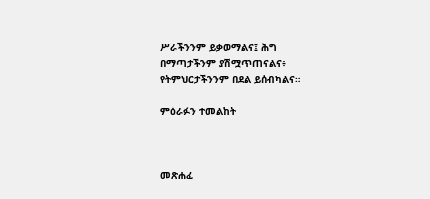ሥራችንንም ይቃወማልና፤ ሕግ በማጣታችንም ያሽሟጥጠናልና፥ የትምህርታችንንም በደል ይሰብካልና።

ምዕራፉን ተመልከት



መጽሐፈ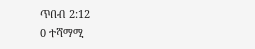ጥበብ 2:12
0 ተሻማሚ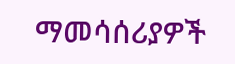ማመሳሰሪያዎች